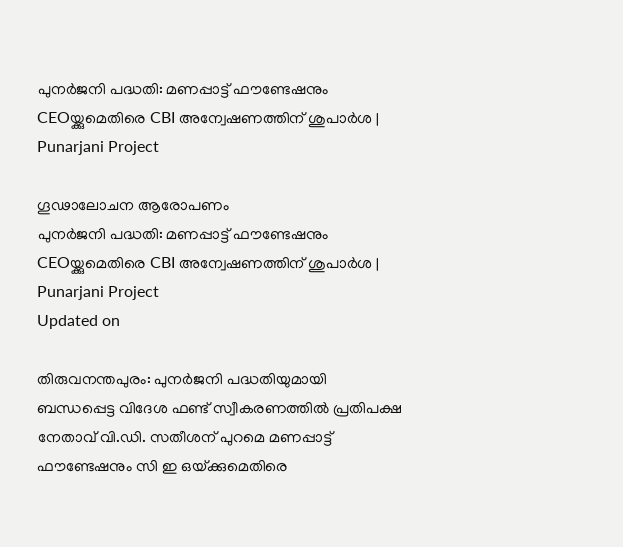പുനർജനി പദ്ധതി: മണപ്പാട്ട് ഫൗണ്ടേഷനും CEOയ്ക്കുമെതിരെ CBI അന്വേഷണത്തിന് ശുപാർശ | Punarjani Project

ഗൂഢാലോചന ആരോപണം
പുനർജനി പദ്ധതി: മണപ്പാട്ട് ഫൗണ്ടേഷനും CEOയ്ക്കുമെതിരെ CBI അന്വേഷണത്തിന് ശുപാർശ | Punarjani Project
Updated on

തിരുവനന്തപുരം: പുനർജനി പദ്ധതിയുമായി ബന്ധപ്പെട്ട വിദേശ ഫണ്ട് സ്വീകരണത്തിൽ പ്രതിപക്ഷ നേതാവ് വി.ഡി. സതീശന് പുറമെ മണപ്പാട്ട് ഫൗണ്ടേഷനും സി ഇ ഒയ്‌ക്കുമെതിരെ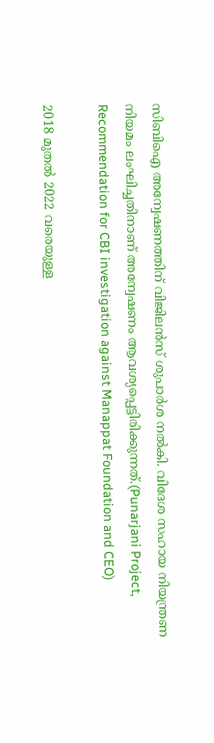സിബിഐ അന്വേഷണത്തിന് വിജിലൻസ് ശുപാർശ നൽകി. വിദേശ സഹായ നിയന്ത്രണ നിയമം ലംഘിച്ചതിനാണ് അന്വേഷണം ആവശ്യപ്പെട്ടിരിക്കുന്നത്.(Punarjani Project, Recommendation for CBI investigation against Manappat Foundation and CEO)

2018 മുതൽ 2022 വരെയുള്ള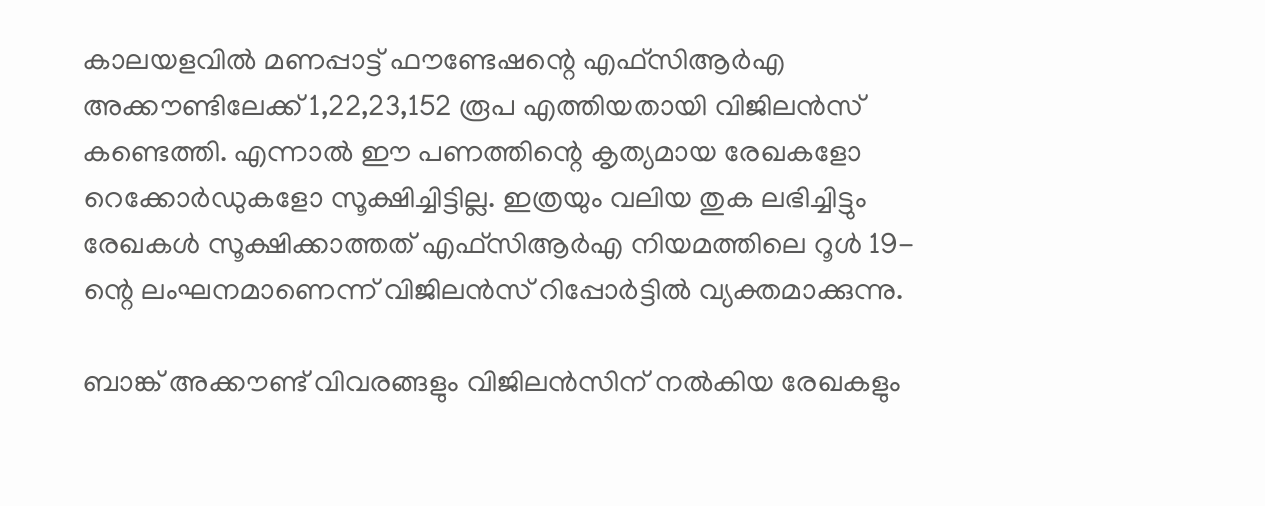കാലയളവിൽ മണപ്പാട്ട് ഫൗണ്ടേഷന്റെ എഫ്സിആർഎ അക്കൗണ്ടിലേക്ക് 1,22,23,152 രൂപ എത്തിയതായി വിജിലൻസ് കണ്ടെത്തി. എന്നാൽ ഈ പണത്തിന്റെ കൃത്യമായ രേഖകളോ റെക്കോർഡുകളോ സൂക്ഷിച്ചിട്ടില്ല. ഇത്രയും വലിയ തുക ലഭിച്ചിട്ടും രേഖകൾ സൂക്ഷിക്കാത്തത് എഫ്സിആർഎ നിയമത്തിലെ റൂൾ 19-ന്റെ ലംഘനമാണെന്ന് വിജിലൻസ് റിപ്പോർട്ടിൽ വ്യക്തമാക്കുന്നു.

ബാങ്ക് അക്കൗണ്ട് വിവരങ്ങളും വിജിലൻസിന് നൽകിയ രേഖകളും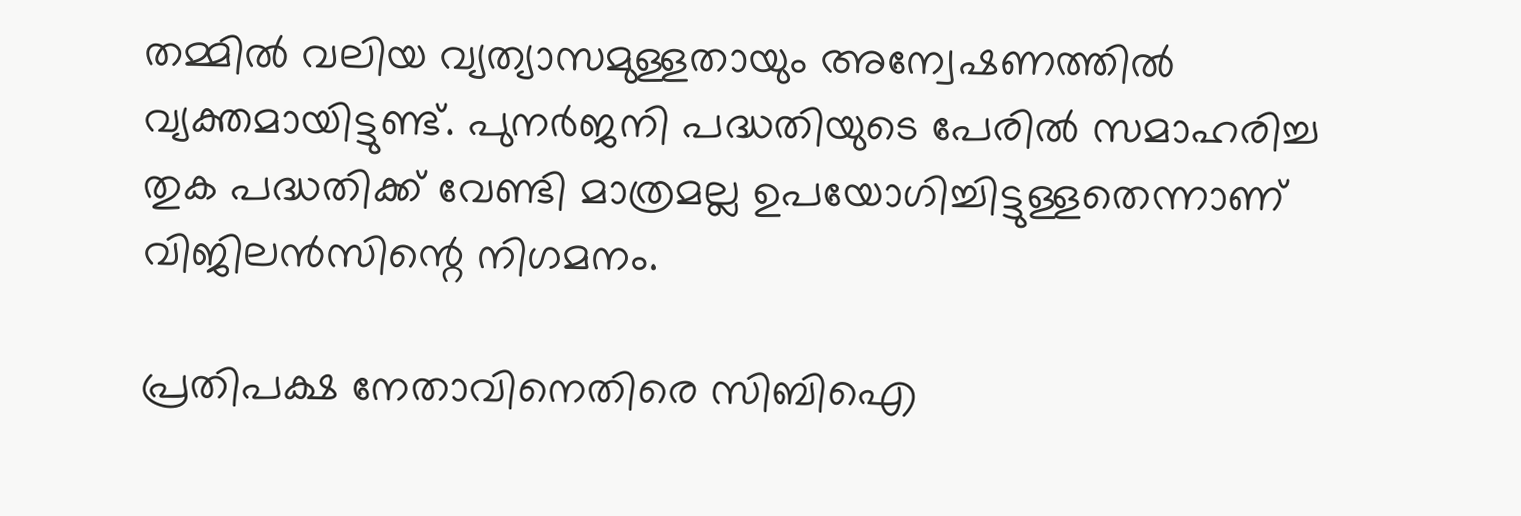തമ്മിൽ വലിയ വ്യത്യാസമുള്ളതായും അന്വേഷണത്തിൽ വ്യക്തമായിട്ടുണ്ട്. പുനർജനി പദ്ധതിയുടെ പേരിൽ സമാഹരിച്ച തുക പദ്ധതിക്ക് വേണ്ടി മാത്രമല്ല ഉപയോഗിച്ചിട്ടുള്ളതെന്നാണ് വിജിലൻസിന്റെ നിഗമനം.

പ്രതിപക്ഷ നേതാവിനെതിരെ സിബിഐ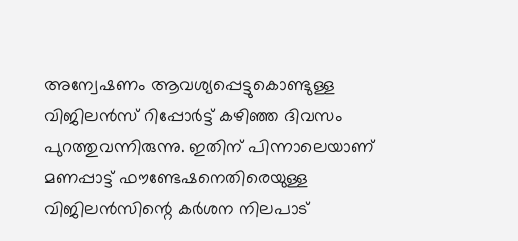അന്വേഷണം ആവശ്യപ്പെട്ടുകൊണ്ടുള്ള വിജിലൻസ് റിപ്പോർട്ട് കഴിഞ്ഞ ദിവസം പുറത്തുവന്നിരുന്നു. ഇതിന് പിന്നാലെയാണ് മണപ്പാട്ട് ഫൗണ്ടേഷനെതിരെയുള്ള വിജിലൻസിന്റെ കർശന നിലപാട്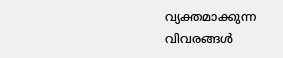വ്യക്തമാക്കുന്ന വിവരങ്ങൾ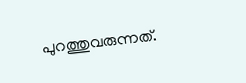പുറത്തുവരുന്നത്.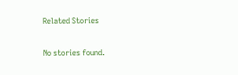Related Stories

No stories found.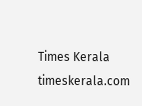Times Kerala
timeskerala.com